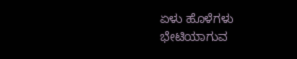ಏಳು ಹೊಳೆಗಳು ಭೇಟಿಯಾಗುವ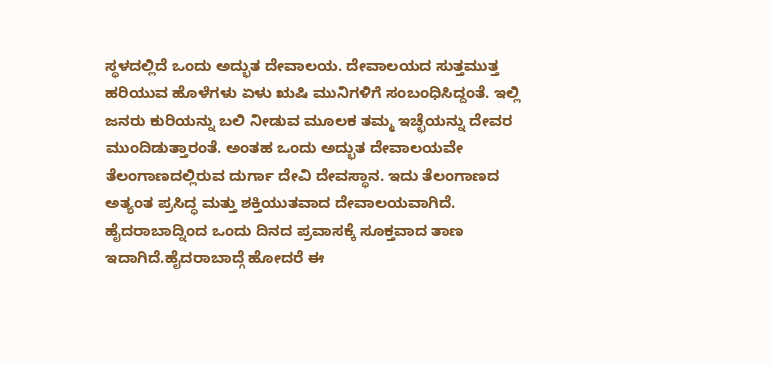ಸ್ಥಳದಲ್ಲಿದೆ ಒಂದು ಅದ್ಭುತ ದೇವಾಲಯ. ದೇವಾಲಯದ ಸುತ್ತಮುತ್ತ ಹರಿಯುವ ಹೊಳೆಗಳು ಏಳು ಋಷಿ ಮುನಿಗಳಿಗೆ ಸಂಬಂಧಿಸಿದ್ದಂತೆ. ಇಲ್ಲಿ ಜನರು ಕುರಿಯನ್ನು ಬಲಿ ನೀಡುವ ಮೂಲಕ ತಮ್ಮ ಇಚ್ಛೆಯನ್ನು ದೇವರ ಮುಂದಿಡುತ್ತಾರಂತೆ. ಅಂತಹ ಒಂದು ಅದ್ಭುತ ದೇವಾಲಯವೇ ತೆಲಂಗಾಣದಲ್ಲಿರುವ ದುರ್ಗಾ ದೇವಿ ದೇವಸ್ಥಾನ. ಇದು ತೆಲಂಗಾಣದ ಅತ್ಯಂತ ಪ್ರಸಿದ್ಧ ಮತ್ತು ಶಕ್ತಿಯುತವಾದ ದೇವಾಲಯವಾಗಿದೆ. ಹೈದರಾಬಾದ್ನಿಂದ ಒಂದು ದಿನದ ಪ್ರವಾಸಕ್ಕೆ ಸೂಕ್ತವಾದ ತಾಣ ಇದಾಗಿದೆ.ಹೈದರಾಬಾದ್ಗೆ ಹೋದರೆ ಈ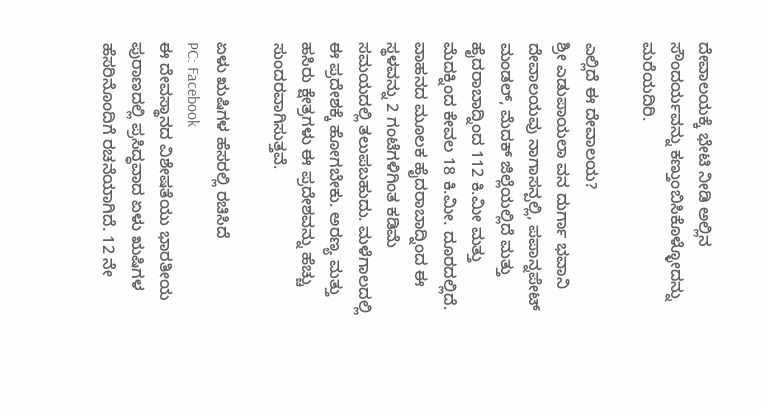ದೇವಾಲಯಕ್ಕೆ ಭೇಟಿ ನೀಡಿ ಅಲ್ಲಿನ ಸೌಂದರ್ಯವನ್ನು ಕಣ್ತುಂಬಿಸಿಕೊಳ್ಳೋದನ್ನು ಮರೆಯದಿರಿ.

ಎಲ್ಲಿದೆ ಈ ದೇವಾಲಯ?
ಶ್ರೀ ಎಡುಪಾಯಲಾ ವನ ದುರ್ಗಾ ಭವಾನಿ ದೇವಾಲಯವು ನಾಗಾಸನ್ಪಲ್ಲಿ, ಪಪಾನ್ನಪೇಟ್ ಮಂಡಲ್, ಮೆದಕ್ ಜಿಲ್ಲೆಯಲ್ಲಿದೆ ಮತ್ತು ಹೈದರಾಬಾದ್ನಿಂದ 112 ಕಿ.ಮೀ ಮತ್ತು ಮೆದಕ್ನಿಂದ ಕೇವಲ 18 ಕಿ.ಮೀ. ದೂರದಲ್ಲಿದೆ. ವಾಹನದ ಮೂಲಕ ಹೈದರಾಬಾದ್ನಿಂದ ಈ ಸ್ಥಳವನ್ನು 2 ಗಂಟೆಗಳಿಗಿಂತ ಕಡಿಮೆ ಸಮಯದಲ್ಲಿ ತಲುಪಬಹುದು. ಮಳೆಗಾಲದಲ್ಲಿ ಈ ಪ್ರದೇಶಕ್ಕೆ ಹೋಗಬೇಕು. ಅರಣ್ಯ ಮತ್ತು ಹಸಿರು ಕ್ಷೇತ್ರಗಳು ಈ ಪ್ರದೇಶವನ್ನು ಹೆಚ್ಚು ಸುಂದರವಾಗಿಸುತ್ತವೆ.

ಏಳು ಋಷಿಗಳ ಹೆಸರಲ್ಲಿ ರಚಿಸಿದೆ
PC: Facebook
ಈ ದೇವಸ್ಥಾನದ ವಿಶೇಷತೆಯು ಭಾರತೀಯ ಪುರಾಣದಲ್ಲಿ ಪ್ರಸಿದ್ಧವಾದ ಏಳು ಋಷಿಗಳ ಹೆಸರಿನೊಂದಿಗೆ ರಚನೆಯಾಗಿದೆ. 12 ನೇ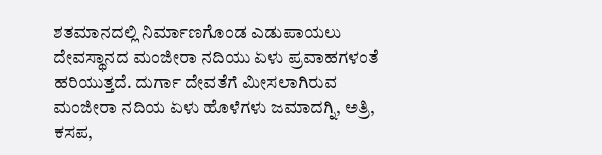ಶತಮಾನದಲ್ಲಿ ನಿರ್ಮಾಣಗೊಂಡ ಎಡುಪಾಯಲು ದೇವಸ್ಥಾನದ ಮಂಜೀರಾ ನದಿಯು ಏಳು ಪ್ರವಾಹಗಳಂತೆ ಹರಿಯುತ್ತದೆ. ದುರ್ಗಾ ದೇವತೆಗೆ ಮೀಸಲಾಗಿರುವ ಮಂಜೀರಾ ನದಿಯ ಏಳು ಹೊಳೆಗಳು ಜಮಾದಗ್ನಿ, ಅತ್ರಿ, ಕಸಪ,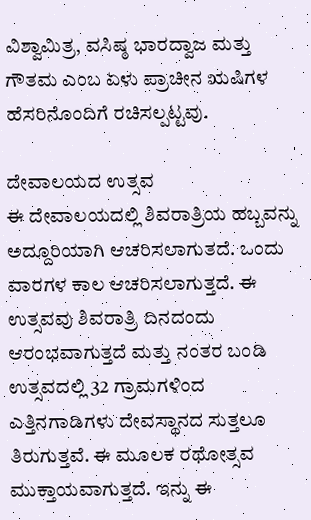ವಿಶ್ವಾಮಿತ್ರ, ವಸಿಷ್ಠ ಭಾರದ್ವಾಜ ಮತ್ತು ಗೌತಮ ಎಂಬ ಏಳು ಪ್ರಾಚೀನ ಋಷಿಗಳ ಹೆಸರಿನೊಂದಿಗೆ ರಚಿಸಲ್ಪಟ್ಟವು.

ದೇವಾಲಯದ ಉತ್ಸವ
ಈ ದೇವಾಲಯದಲ್ಲಿ ಶಿವರಾತ್ರಿಯ ಹಬ್ಬವನ್ನು ಅದ್ದೂರಿಯಾಗಿ ಆಚರಿಸಲಾಗುತದೆ. ಒಂದು ವಾರಗಳ ಕಾಲ ಆಚರಿಸಲಾಗುತ್ತದೆ. ಈ ಉತ್ಸವವು ಶಿವರಾತ್ರಿ ದಿನದಂದು ಆರಂಭವಾಗುತ್ತದೆ ಮತ್ತು ನಂತರ ಬಂಡಿ ಉತ್ಸವದಲ್ಲಿ 32 ಗ್ರಾಮಗಳಿಂದ ಎತ್ತಿನಗಾಡಿಗಳು ದೇವಸ್ಥಾನದ ಸುತ್ತಲೂ ತಿರುಗುತ್ತವೆ. ಈ ಮೂಲಕ ರಥೋತ್ಸವ ಮುಕ್ತಾಯವಾಗುತ್ತದೆ. ಇನ್ನು ಈ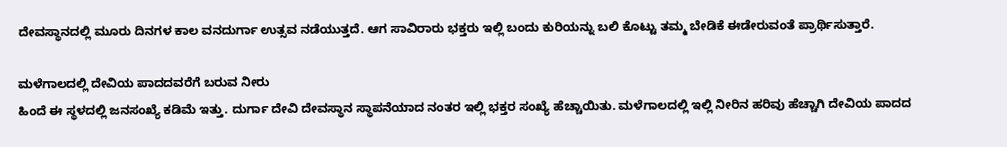ದೇವಸ್ಥಾನದಲ್ಲಿ ಮೂರು ದಿನಗಳ ಕಾಲ ವನದುರ್ಗಾ ಉತ್ಸವ ನಡೆಯುತ್ತದೆ. ಆಗ ಸಾವಿರಾರು ಭಕ್ತರು ಇಲ್ಲಿ ಬಂದು ಕುರಿಯನ್ನು ಬಲಿ ಕೊಟ್ಟು ತಮ್ಮ ಬೇಡಿಕೆ ಈಡೇರುವಂತೆ ಪ್ರಾರ್ಥಿಸುತ್ತಾರೆ.

ಮಳೆಗಾಲದಲ್ಲಿ ದೇವಿಯ ಪಾದದವರೆಗೆ ಬರುವ ನೀರು
ಹಿಂದೆ ಈ ಸ್ಥಳದಲ್ಲಿ ಜನಸಂಖ್ಯೆ ಕಡಿಮೆ ಇತ್ತು. ದುರ್ಗಾ ದೇವಿ ದೇವಸ್ಥಾನ ಸ್ಥಾಪನೆಯಾದ ನಂತರ ಇಲ್ಲಿ ಭಕ್ತರ ಸಂಖ್ಯೆ ಹೆಚ್ಚಾಯಿತು. ಮಳೆಗಾಲದಲ್ಲಿ ಇಲ್ಲಿ ನೀರಿನ ಹರಿವು ಹೆಚ್ಚಾಗಿ ದೇವಿಯ ಪಾದದ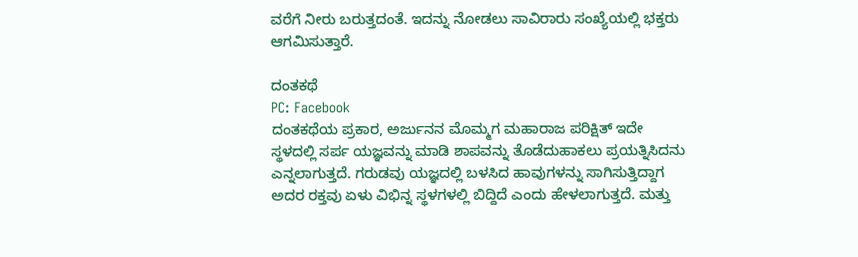ವರೆಗೆ ನೀರು ಬರುತ್ತದಂತೆ. ಇದನ್ನು ನೋಡಲು ಸಾವಿರಾರು ಸಂಖ್ಯೆಯಲ್ಲಿ ಭಕ್ತರು ಆಗಮಿಸುತ್ತಾರೆ.

ದಂತಕಥೆ
PC: Facebook
ದಂತಕಥೆಯ ಪ್ರಕಾರ, ಅರ್ಜುನನ ಮೊಮ್ಮಗ ಮಹಾರಾಜ ಪರಿಕ್ಷಿತ್ ಇದೇ ಸ್ಥಳದಲ್ಲಿ ಸರ್ಪ ಯಜ್ಞವನ್ನು ಮಾಡಿ ಶಾಪವನ್ನು ತೊಡೆದುಹಾಕಲು ಪ್ರಯತ್ನಿಸಿದನು ಎನ್ನಲಾಗುತ್ತದೆ. ಗರುಡವು ಯಜ್ಞದಲ್ಲಿ ಬಳಸಿದ ಹಾವುಗಳನ್ನು ಸಾಗಿಸುತ್ತಿದ್ದಾಗ ಅದರ ರಕ್ತವು ಏಳು ವಿಭಿನ್ನ ಸ್ಥಳಗಳಲ್ಲಿ ಬಿದ್ದಿದೆ ಎಂದು ಹೇಳಲಾಗುತ್ತದೆ. ಮತ್ತು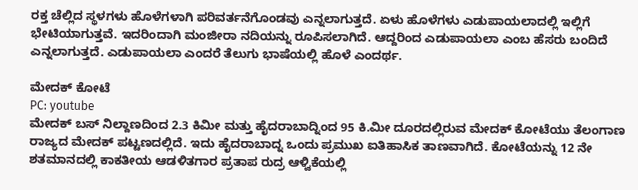ರಕ್ತ ಚೆಲ್ಲಿದ ಸ್ಥಳಗಳು ಹೊಳೆಗಳಾಗಿ ಪರಿವರ್ತನೆಗೊಂಡವು ಎನ್ನಲಾಗುತ್ತದೆ. ಏಳು ಹೊಳೆಗಳು ಎಡುಪಾಯಲಾದಲ್ಲಿ ಇಲ್ಲಿಗೆ ಭೇಟಿಯಾಗುತ್ತವೆ. ಇದರಿಂದಾಗಿ ಮಂಜೀರಾ ನದಿಯನ್ನು ರೂಪಿಸಲಾಗಿದೆ. ಆದ್ದರಿಂದ ಎಡುಪಾಯಲಾ ಎಂಬ ಹೆಸರು ಬಂದಿದೆ ಎನ್ನಲಾಗುತ್ತದೆ. ಎಡುಪಾಯಲಾ ಎಂದರೆ ತೆಲುಗು ಭಾಷೆಯಲ್ಲಿ ಹೊಳೆ ಎಂದರ್ಥ.

ಮೇದಕ್ ಕೋಟೆ
PC: youtube
ಮೇದಕ್ ಬಸ್ ನಿಲ್ದಾಣದಿಂದ 2.3 ಕಿಮೀ ಮತ್ತು ಹೈದರಾಬಾದ್ನಿಂದ 95 ಕಿ.ಮೀ ದೂರದಲ್ಲಿರುವ ಮೇದಕ್ ಕೋಟೆಯು ತೆಲಂಗಾಣ ರಾಜ್ಯದ ಮೇದಕ್ ಪಟ್ಟಣದಲ್ಲಿದೆ. ಇದು ಹೈದರಾಬಾದ್ನ ಒಂದು ಪ್ರಮುಖ ಐತಿಹಾಸಿಕ ತಾಣವಾಗಿದೆ. ಕೋಟೆಯನ್ನು 12 ನೇ ಶತಮಾನದಲ್ಲಿ ಕಾಕತೀಯ ಆಡಳಿತಗಾರ ಪ್ರತಾಪ ರುದ್ರ ಆಳ್ವಿಕೆಯಲ್ಲಿ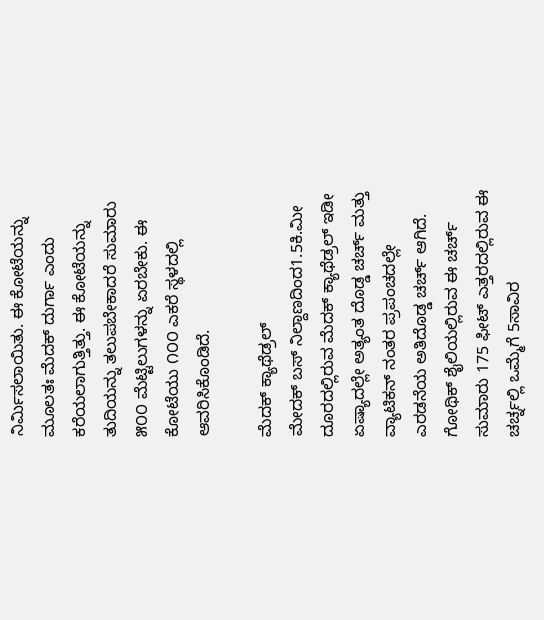ನಿರ್ಮಿಸಲಾಯಿತು. ಈ ಕೋಟೆಯನ್ನು ಮೂಲತಃ ಮೆದಕ್ ದುರ್ಗಾ ಎಂದು ಕರೆಯಲಾಗುತ್ತಿತ್ತು. ಈ ಕೋಟೆಯನ್ನು ತುದಿಯನ್ನು ತಲುಪಬೇಕಾದರೆ ಸುಮಾರು ೫೦೦ ಮೆಟ್ಟಿಲುಗಳನ್ನು ಏರಬೇಕು. ಈ ಕೋಟೆಯು ೧೦೦ ಎಕರೆ ಸ್ಥಳದಲ್ಲಿ ಆವರಿಸಿಕೊಂಡಿದೆ.

ಮೆದಕ್ ಕ್ಯಾಥೆಡ್ರಲ್
ಮೇದಕ್ ಬಸ್ ನಿಲ್ದಾಣದಿಂದ1.5ಕಿ.ಮೀ ದೂರದಲ್ಲಿರುವ ಮೆದಕ್ ಕ್ಯಾಥೆಡ್ರಲ್ ಇಡೀ ಏಷ್ಯಾದಲ್ಲೇ ಅತ್ಯಂತ ದೊಡ್ಡ ಚರ್ಚ್ ಮತ್ತು ವ್ಯಾಟಿಕನ್ ನಂತರ ಪ್ರಪಂಚದಲ್ಲೇ ಎರಡನೆಯ ಅತಿದೊಡ್ಡ ಚರ್ಚ್ ಆಗಿದೆ. ಗೋಥಿಕ್ ಶೈಲಿಯಲ್ಲಿರುವ ಈ ಚರ್ಚ್ ಸುಮಾರು 175 ಫೀಟ್ ಎತ್ತರದಲ್ಲಿರುವ ಈ ಚರ್ಚ್ನಲ್ಲಿ ಒಮ್ಮೆಗೆ 5ಸಾವಿರ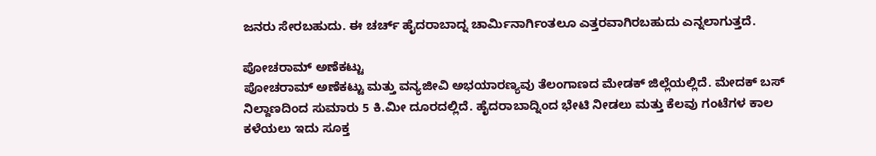ಜನರು ಸೇರಬಹುದು. ಈ ಚರ್ಚ್ ಹೈದರಾಬಾದ್ನ ಚಾರ್ಮಿನಾರ್ಗಿಂತಲೂ ಎತ್ತರವಾಗಿರಬಹುದು ಎನ್ನಲಾಗುತ್ತದೆ.

ಪೋಚರಾಮ್ ಅಣೆಕಟ್ಟು
ಪೋಚರಾಮ್ ಅಣೆಕಟ್ಟು ಮತ್ತು ವನ್ಯಜೀವಿ ಅಭಯಾರಣ್ಯವು ತೆಲಂಗಾಣದ ಮೇಡಕ್ ಜಿಲ್ಲೆಯಲ್ಲಿದೆ. ಮೇದಕ್ ಬಸ್ ನಿಲ್ದಾಣದಿಂದ ಸುಮಾರು 5 ಕಿ.ಮೀ ದೂರದಲ್ಲಿದೆ. ಹೈದರಾಬಾದ್ನಿಂದ ಭೇಟಿ ನೀಡಲು ಮತ್ತು ಕೆಲವು ಗಂಟೆಗಳ ಕಾಲ ಕಳೆಯಲು ಇದು ಸೂಕ್ತ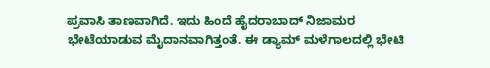ಪ್ರವಾಸಿ ತಾಣವಾಗಿದೆ. ಇದು ಹಿಂದೆ ಹೈದರಾಬಾದ್ ನಿಜಾಮರ ಭೇಟೆಯಾಡುವ ಮೈದಾನವಾಗಿತ್ತಂತೆ. ಈ ಡ್ಯಾಮ್ ಮಳೆಗಾಲದಲ್ಲಿ ಭೇಟಿ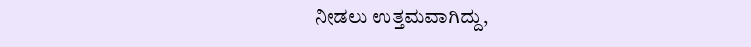ನೀಡಲು ಉತ್ತಮವಾಗಿದ್ದು,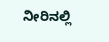ನೀರಿನಲ್ಲಿ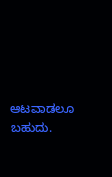ಆಟವಾಡಲೂ ಬಹುದು.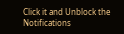Click it and Unblock the Notifications